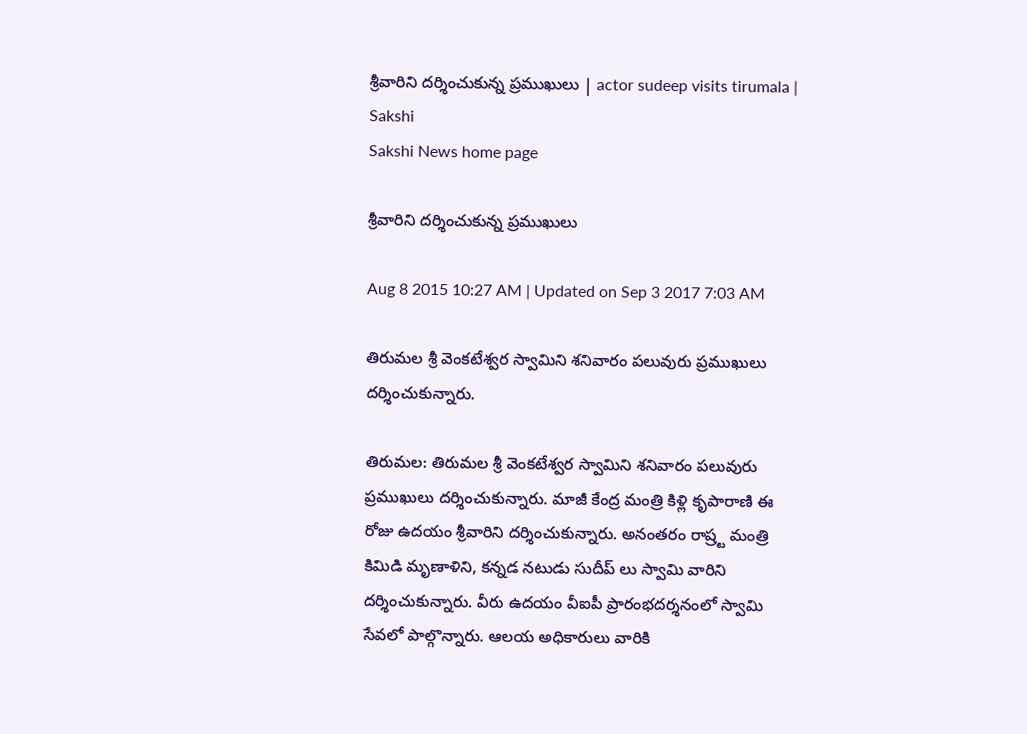శ్రీవారిని దర్శించుకున్న ప్రముఖులు | actor sudeep visits tirumala | Sakshi
Sakshi News home page

శ్రీవారిని దర్శించుకున్న ప్రముఖులు

Aug 8 2015 10:27 AM | Updated on Sep 3 2017 7:03 AM

తిరుమల శ్రీ వెంకటేశ్వర స్వామిని శనివారం పలువురు ప్రముఖులు దర్శించుకున్నారు.

తిరుమల: తిరుమల శ్రీ వెంకటేశ్వర స్వామిని శనివారం పలువురు ప్రముఖులు దర్శించుకున్నారు. మాజీ కేంద్ర మంత్రి కిళ్లి కృపారాణి ఈ రోజు ఉదయం శ్రీవారిని దర్శించుకున్నారు. అనంతరం రాష్ర్ట మంత్రి కిమిడి మృణాళిని, కన్నడ నటుడు సుదీప్ లు స్వామి వారిని దర్శించుకున్నారు. వీరు ఉదయం వీఐపీ ప్రారంభదర్శనంలో స్వామి సేవలో పాల్గొన్నారు. ఆలయ అధికారులు వారికి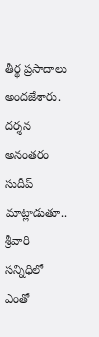తీర్థ ప్రసాదాలు అందజేశారు. దర్శన అనంతరం సుదీప్ మాట్లాడుతూ.. శ్రీవారి సన్నిధిలో ఎంతో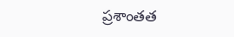ప్రశాంతత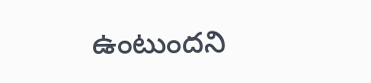ఉంటుందని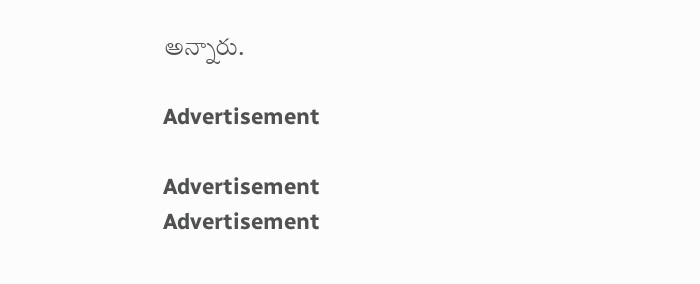అన్నారు.

Advertisement

Advertisement
Advertisement